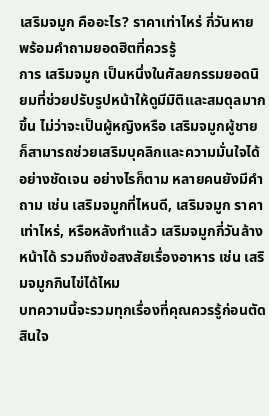เสริมจมูก คืออะไร? ราคาเท่าไหร่ กี่วันหาย พร้อมคำถามยอดฮิตที่ควรรู้
การ เสริมจมูก เป็นหนึ่งในศัลยกรรมยอดนิยมที่ช่วยปรับรูปหน้าให้ดูมีมิติและสมดุลมากขึ้น ไม่ว่าจะเป็นผู้หญิงหรือ เสริมจมูกผู้ชาย ก็สามารถช่วยเสริมบุคลิกและความมั่นใจได้อย่างชัดเจน อย่างไรก็ตาม หลายคนยังมีคำถาม เช่น เสริมจมูกที่ไหนดี, เสริมจมูก ราคาเท่าไหร่, หรือหลังทำแล้ว เสริมจมูกกี่วันล้างหน้าได้ รวมถึงข้อสงสัยเรื่องอาหาร เช่น เสริมจมูกกินไข่ได้ไหม
บทความนี้จะรวมทุกเรื่องที่คุณควรรู้ก่อนตัดสินใจ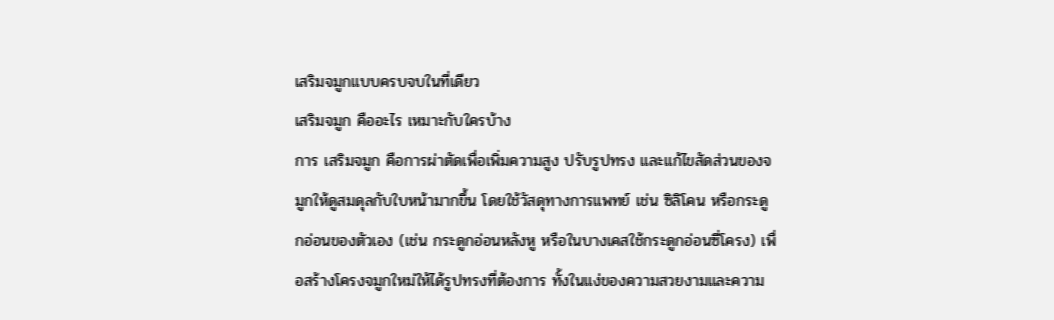เสริมจมูกแบบครบจบในที่เดียว
เสริมจมูก คืออะไร เหมาะกับใครบ้าง
การ เสริมจมูก คือการผ่าตัดเพื่อเพิ่มความสูง ปรับรูปทรง และแก้ไขสัดส่วนของจมูกให้ดูสมดุลกับใบหน้ามากขึ้น โดยใช้วัสดุทางการแพทย์ เช่น ซิลิโคน หรือกระดูกอ่อนของตัวเอง (เช่น กระดูกอ่อนหลังหู หรือในบางเคสใช้กระดูกอ่อนซี่โครง) เพื่อสร้างโครงจมูกใหม่ให้ได้รูปทรงที่ต้องการ ทั้งในแง่ของความสวยงามและความ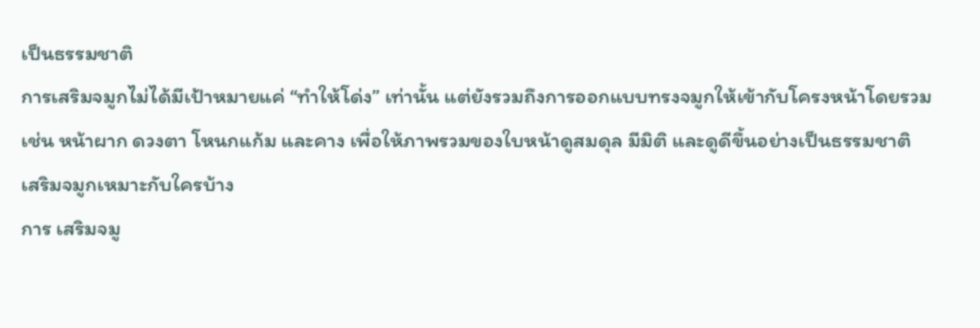เป็นธรรมชาติ
การเสริมจมูกไม่ได้มีเป้าหมายแค่ “ทำให้โด่ง” เท่านั้น แต่ยังรวมถึงการออกแบบทรงจมูกให้เข้ากับโครงหน้าโดยรวม เช่น หน้าผาก ดวงตา โหนกแก้ม และคาง เพื่อให้ภาพรวมของใบหน้าดูสมดุล มีมิติ และดูดีขึ้นอย่างเป็นธรรมชาติ
เสริมจมูกเหมาะกับใครบ้าง
การ เสริมจมู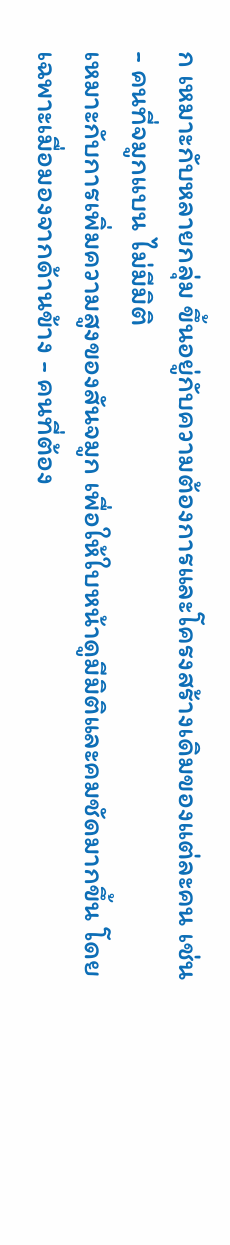ก เหมาะกับหลายกลุ่ม ขึ้นอยู่กับความต้องการและโครงสร้างเดิมของแต่ละคน เช่น
- คนที่จมูกแบน ไม่มีมิติ
เหมาะกับการเพิ่มความสูงของสันจมูก เพื่อให้ใบหน้าดูมีมิติและคมชัดมากขึ้น โดยเฉพาะเมื่อมองจากด้านข้าง - คนที่ต้อง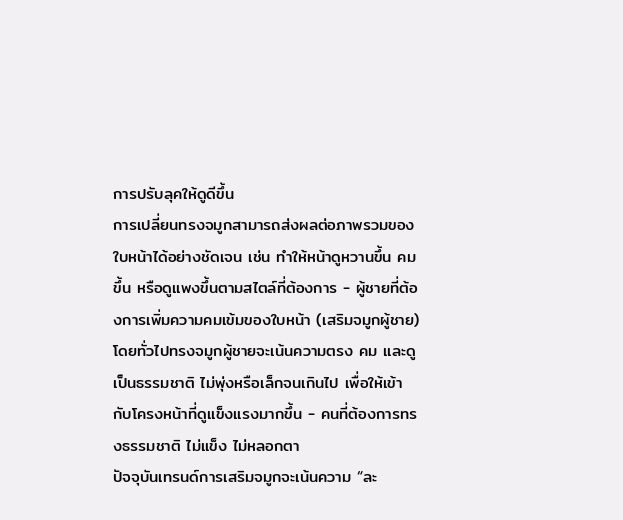การปรับลุคให้ดูดีขึ้น
การเปลี่ยนทรงจมูกสามารถส่งผลต่อภาพรวมของใบหน้าได้อย่างชัดเจน เช่น ทำให้หน้าดูหวานขึ้น คมขึ้น หรือดูแพงขึ้นตามสไตล์ที่ต้องการ - ผู้ชายที่ต้องการเพิ่มความคมเข้มของใบหน้า (เสริมจมูกผู้ชาย)
โดยทั่วไปทรงจมูกผู้ชายจะเน้นความตรง คม และดูเป็นธรรมชาติ ไม่พุ่งหรือเล็กจนเกินไป เพื่อให้เข้ากับโครงหน้าที่ดูแข็งแรงมากขึ้น - คนที่ต้องการทรงธรรมชาติ ไม่แข็ง ไม่หลอกตา
ปัจจุบันเทรนด์การเสริมจมูกจะเน้นความ “ละ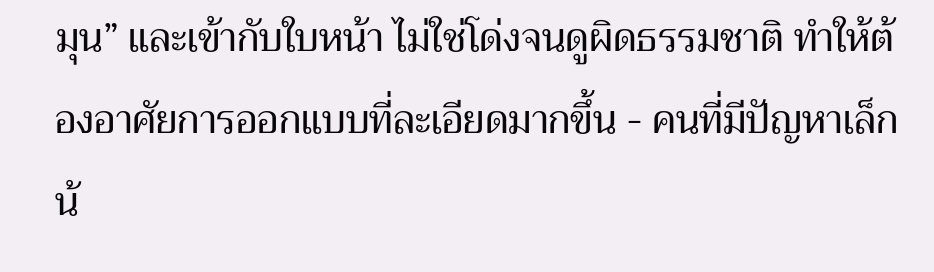มุน” และเข้ากับใบหน้า ไม่ใช่โด่งจนดูผิดธรรมชาติ ทำให้ต้องอาศัยการออกแบบที่ละเอียดมากขึ้น - คนที่มีปัญหาเล็กน้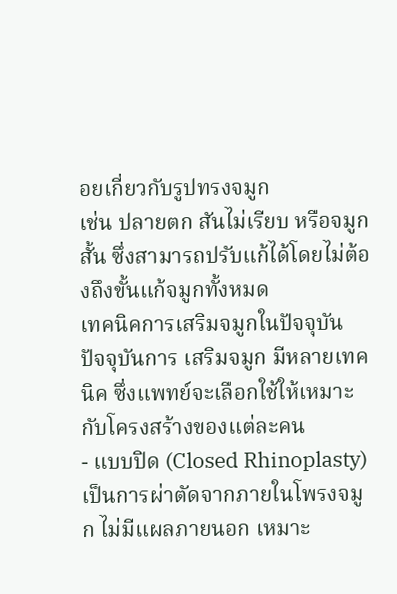อยเกี่ยวกับรูปทรงจมูก
เช่น ปลายตก สันไม่เรียบ หรือจมูกสั้น ซึ่งสามารถปรับแก้ได้โดยไม่ต้องถึงขั้นแก้จมูกทั้งหมด
เทคนิคการเสริมจมูกในปัจจุบัน
ปัจจุบันการ เสริมจมูก มีหลายเทคนิค ซึ่งแพทย์จะเลือกใช้ให้เหมาะกับโครงสร้างของแต่ละคน
- แบบปิด (Closed Rhinoplasty)
เป็นการผ่าตัดจากภายในโพรงจมูก ไม่มีแผลภายนอก เหมาะ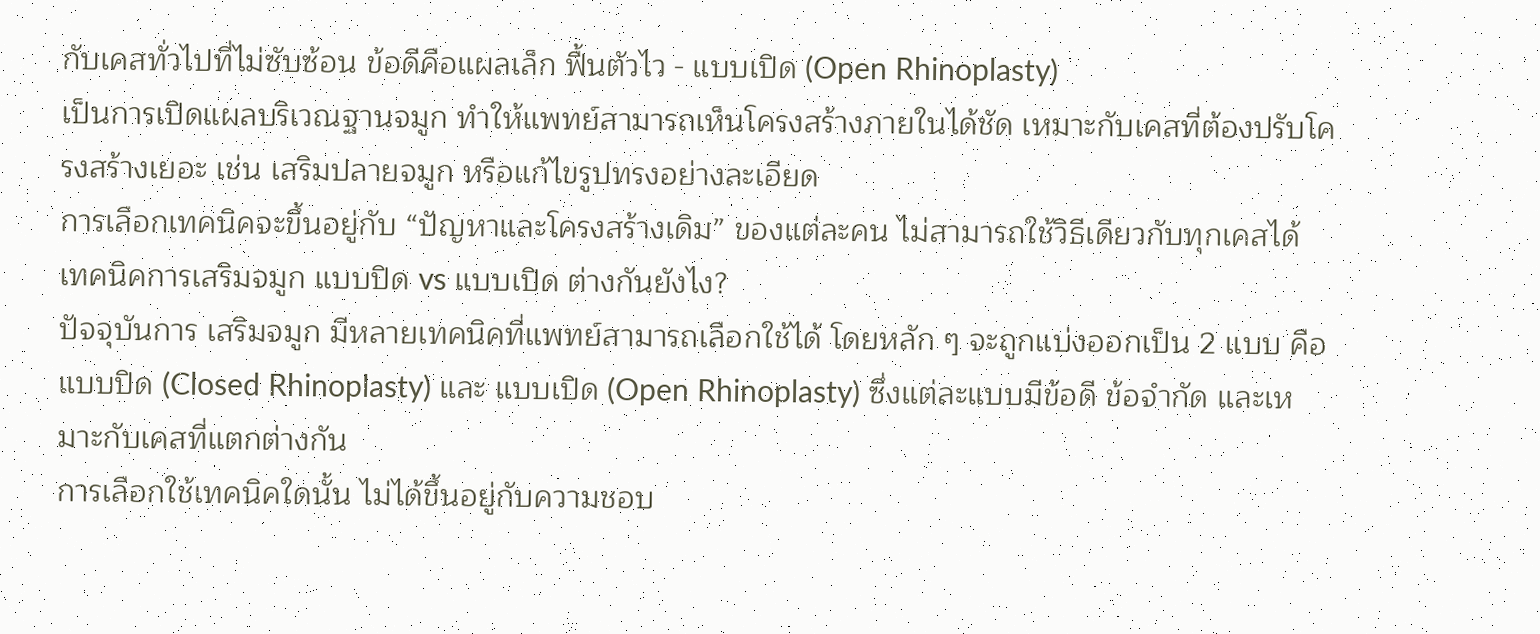กับเคสทั่วไปที่ไม่ซับซ้อน ข้อดีคือแผลเล็ก ฟื้นตัวไว - แบบเปิด (Open Rhinoplasty)
เป็นการเปิดแผลบริเวณฐานจมูก ทำให้แพทย์สามารถเห็นโครงสร้างภายในได้ชัด เหมาะกับเคสที่ต้องปรับโครงสร้างเยอะ เช่น เสริมปลายจมูก หรือแก้ไขรูปทรงอย่างละเอียด
การเลือกเทคนิคจะขึ้นอยู่กับ “ปัญหาและโครงสร้างเดิม” ของแต่ละคน ไม่สามารถใช้วิธีเดียวกับทุกเคสได้
เทคนิคการเสริมจมูก แบบปิด vs แบบเปิด ต่างกันยังไง?
ปัจจุบันการ เสริมจมูก มีหลายเทคนิคที่แพทย์สามารถเลือกใช้ได้ โดยหลัก ๆ จะถูกแบ่งออกเป็น 2 แบบ คือ แบบปิด (Closed Rhinoplasty) และ แบบเปิด (Open Rhinoplasty) ซึ่งแต่ละแบบมีข้อดี ข้อจำกัด และเหมาะกับเคสที่แตกต่างกัน
การเลือกใช้เทคนิคใดนั้น ไม่ได้ขึ้นอยู่กับความชอบ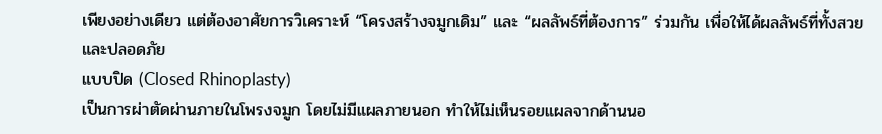เพียงอย่างเดียว แต่ต้องอาศัยการวิเคราะห์ “โครงสร้างจมูกเดิม” และ “ผลลัพธ์ที่ต้องการ” ร่วมกัน เพื่อให้ได้ผลลัพธ์ที่ทั้งสวยและปลอดภัย
แบบปิด (Closed Rhinoplasty)
เป็นการผ่าตัดผ่านภายในโพรงจมูก โดยไม่มีแผลภายนอก ทำให้ไม่เห็นรอยแผลจากด้านนอ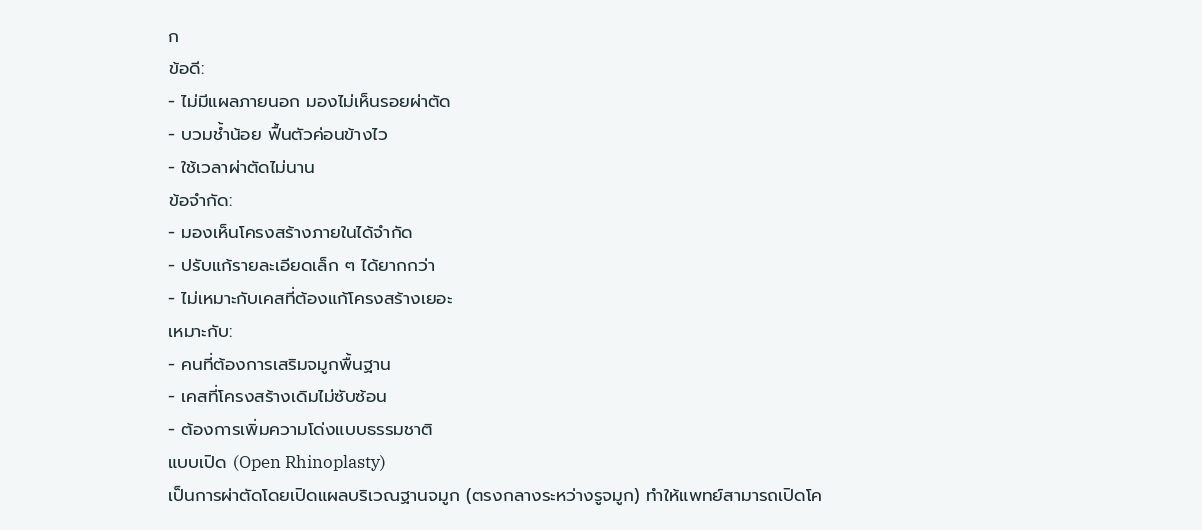ก
ข้อดี:
- ไม่มีแผลภายนอก มองไม่เห็นรอยผ่าตัด
- บวมช้ำน้อย ฟื้นตัวค่อนข้างไว
- ใช้เวลาผ่าตัดไม่นาน
ข้อจำกัด:
- มองเห็นโครงสร้างภายในได้จำกัด
- ปรับแก้รายละเอียดเล็ก ๆ ได้ยากกว่า
- ไม่เหมาะกับเคสที่ต้องแก้โครงสร้างเยอะ
เหมาะกับ:
- คนที่ต้องการเสริมจมูกพื้นฐาน
- เคสที่โครงสร้างเดิมไม่ซับซ้อน
- ต้องการเพิ่มความโด่งแบบธรรมชาติ
แบบเปิด (Open Rhinoplasty)
เป็นการผ่าตัดโดยเปิดแผลบริเวณฐานจมูก (ตรงกลางระหว่างรูจมูก) ทำให้แพทย์สามารถเปิดโค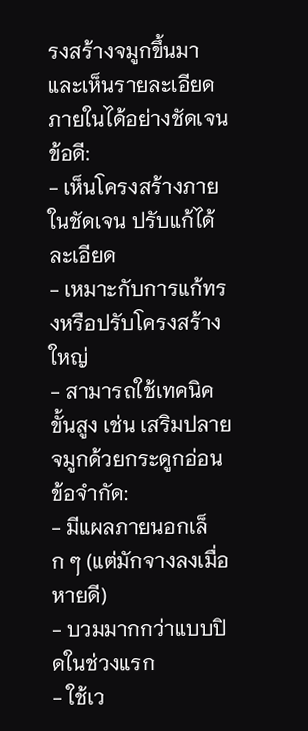รงสร้างจมูกขึ้นมาและเห็นรายละเอียดภายในได้อย่างชัดเจน
ข้อดี:
- เห็นโครงสร้างภายในชัดเจน ปรับแก้ได้ละเอียด
- เหมาะกับการแก้ทรงหรือปรับโครงสร้างใหญ่
- สามารถใช้เทคนิคขั้นสูง เช่น เสริมปลายจมูกด้วยกระดูกอ่อน
ข้อจำกัด:
- มีแผลภายนอกเล็ก ๆ (แต่มักจางลงเมื่อหายดี)
- บวมมากกว่าแบบปิดในช่วงแรก
- ใช้เว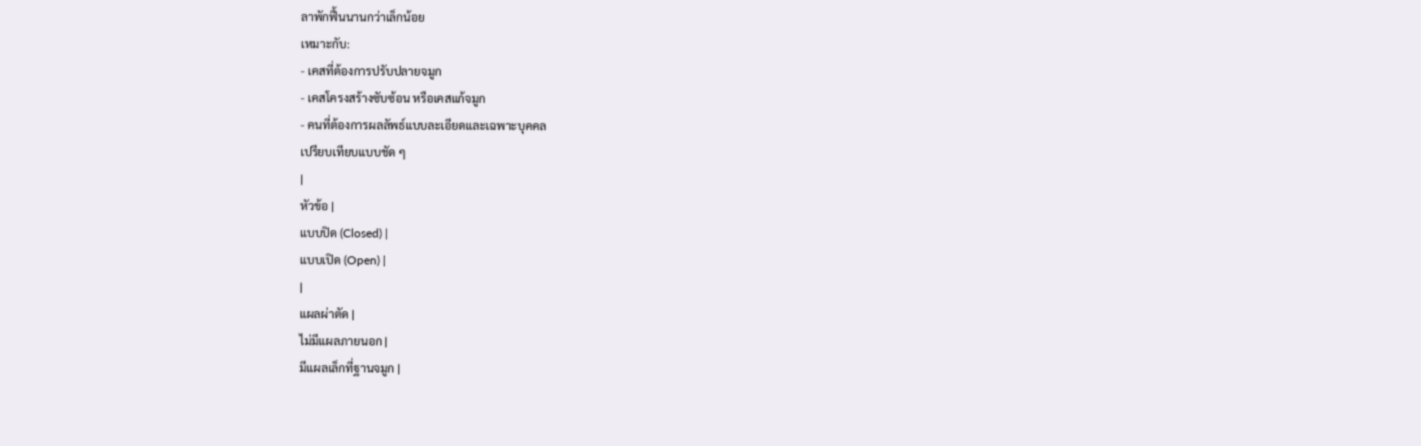ลาพักฟื้นนานกว่าเล็กน้อย
เหมาะกับ:
- เคสที่ต้องการปรับปลายจมูก
- เคสโครงสร้างซับซ้อน หรือเคสแก้จมูก
- คนที่ต้องการผลลัพธ์แบบละเอียดและเฉพาะบุคคล
เปรียบเทียบแบบชัด ๆ
|
หัวข้อ |
แบบปิด (Closed) |
แบบเปิด (Open) |
|
แผลผ่าตัด |
ไม่มีแผลภายนอก |
มีแผลเล็กที่ฐานจมูก |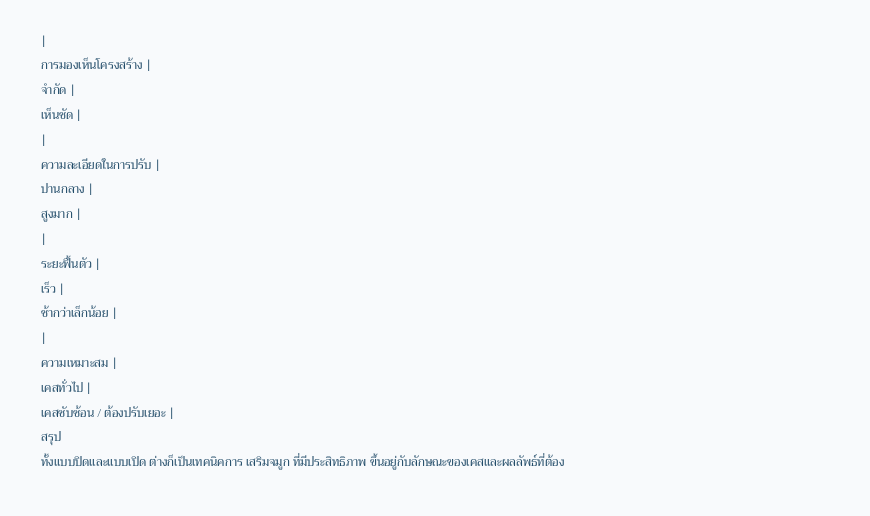|
การมองเห็นโครงสร้าง |
จำกัด |
เห็นชัด |
|
ความละเอียดในการปรับ |
ปานกลาง |
สูงมาก |
|
ระยะฟื้นตัว |
เร็ว |
ช้ากว่าเล็กน้อย |
|
ความเหมาะสม |
เคสทั่วไป |
เคสซับซ้อน / ต้องปรับเยอะ |
สรุป
ทั้งแบบปิดและแบบเปิด ต่างก็เป็นเทคนิคการ เสริมจมูก ที่มีประสิทธิภาพ ขึ้นอยู่กับลักษณะของเคสและผลลัพธ์ที่ต้อง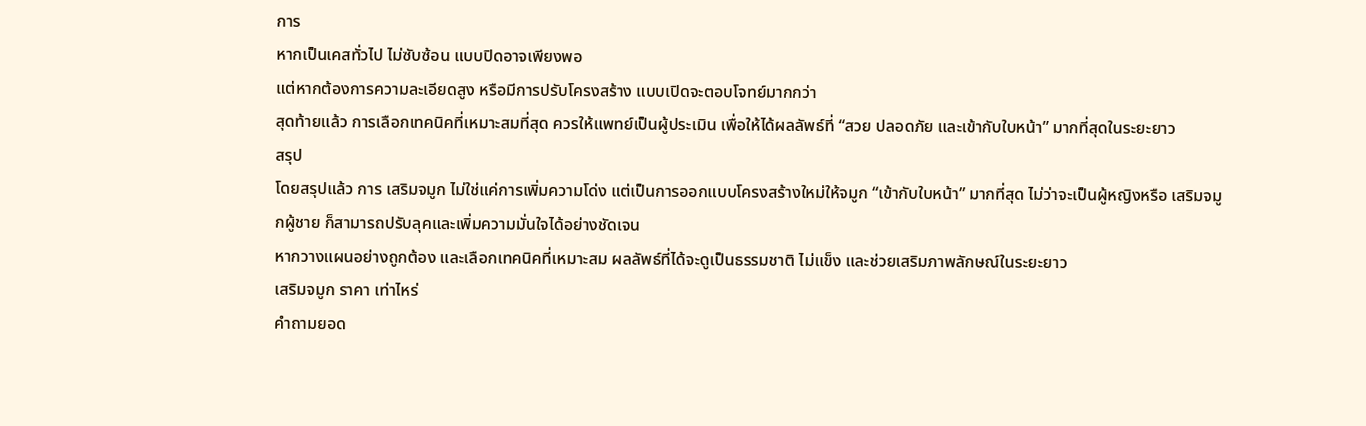การ
หากเป็นเคสทั่วไป ไม่ซับซ้อน แบบปิดอาจเพียงพอ
แต่หากต้องการความละเอียดสูง หรือมีการปรับโครงสร้าง แบบเปิดจะตอบโจทย์มากกว่า
สุดท้ายแล้ว การเลือกเทคนิคที่เหมาะสมที่สุด ควรให้แพทย์เป็นผู้ประเมิน เพื่อให้ได้ผลลัพธ์ที่ “สวย ปลอดภัย และเข้ากับใบหน้า” มากที่สุดในระยะยาว
สรุป
โดยสรุปแล้ว การ เสริมจมูก ไม่ใช่แค่การเพิ่มความโด่ง แต่เป็นการออกแบบโครงสร้างใหม่ให้จมูก “เข้ากับใบหน้า” มากที่สุด ไม่ว่าจะเป็นผู้หญิงหรือ เสริมจมูกผู้ชาย ก็สามารถปรับลุคและเพิ่มความมั่นใจได้อย่างชัดเจน
หากวางแผนอย่างถูกต้อง และเลือกเทคนิคที่เหมาะสม ผลลัพธ์ที่ได้จะดูเป็นธรรมชาติ ไม่แข็ง และช่วยเสริมภาพลักษณ์ในระยะยาว
เสริมจมูก ราคา เท่าไหร่
คำถามยอด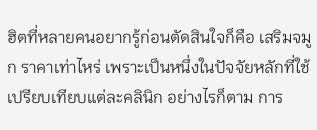ฮิตที่หลายคนอยากรู้ก่อนตัดสินใจก็คือ เสริมจมูก ราคาเท่าไหร่ เพราะเป็นหนึ่งในปัจจัยหลักที่ใช้เปรียบเทียบแต่ละคลินิก อย่างไรก็ตาม การ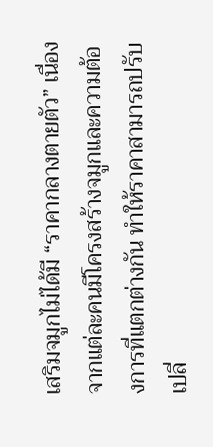เสริมจมูกไม่ได้มี “ราคากลางตายตัว” เนื่องจากแต่ละคนมีโครงสร้างจมูกและความต้องการที่แตกต่างกัน ทำให้ราคาสามารถปรับเปลี่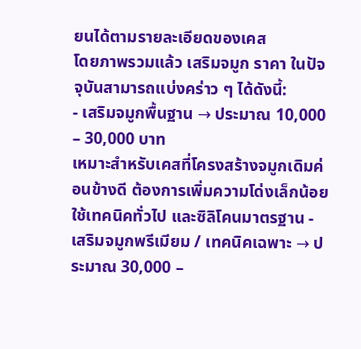ยนได้ตามรายละเอียดของเคส
โดยภาพรวมแล้ว เสริมจมูก ราคา ในปัจจุบันสามารถแบ่งคร่าว ๆ ได้ดังนี้:
- เสริมจมูกพื้นฐาน → ประมาณ 10,000 – 30,000 บาท
เหมาะสำหรับเคสที่โครงสร้างจมูกเดิมค่อนข้างดี ต้องการเพิ่มความโด่งเล็กน้อย ใช้เทคนิคทั่วไป และซิลิโคนมาตรฐาน - เสริมจมูกพรีเมียม / เทคนิคเฉพาะ → ประมาณ 30,000 –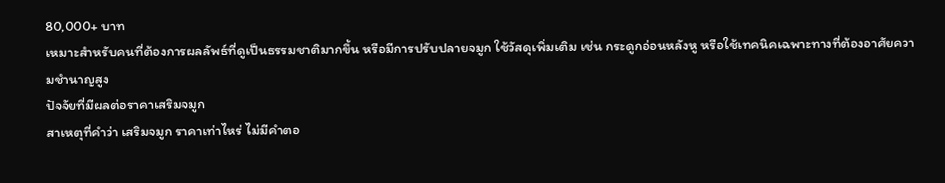80,000+ บาท
เหมาะสำหรับคนที่ต้องการผลลัพธ์ที่ดูเป็นธรรมชาติมากขึ้น หรือมีการปรับปลายจมูก ใช้วัสดุเพิ่มเติม เช่น กระดูกอ่อนหลังหู หรือใช้เทคนิคเฉพาะทางที่ต้องอาศัยความชำนาญสูง
ปัจจัยที่มีผลต่อราคาเสริมจมูก
สาเหตุที่คำว่า เสริมจมูก ราคาเท่าไหร่ ไม่มีคำตอ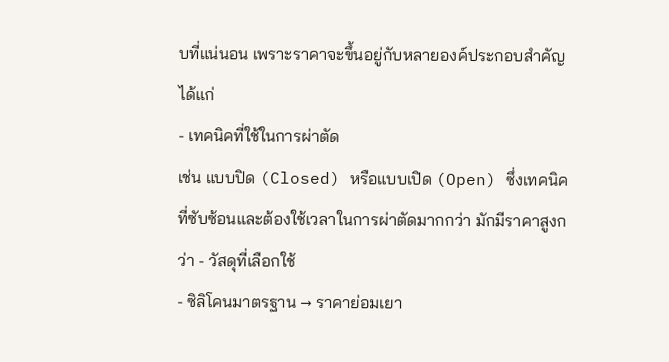บที่แน่นอน เพราะราคาจะขึ้นอยู่กับหลายองค์ประกอบสำคัญ ได้แก่
- เทคนิคที่ใช้ในการผ่าตัด
เช่น แบบปิด (Closed) หรือแบบเปิด (Open) ซึ่งเทคนิคที่ซับซ้อนและต้องใช้เวลาในการผ่าตัดมากกว่า มักมีราคาสูงกว่า - วัสดุที่เลือกใช้
- ซิลิโคนมาตรฐาน → ราคาย่อมเยา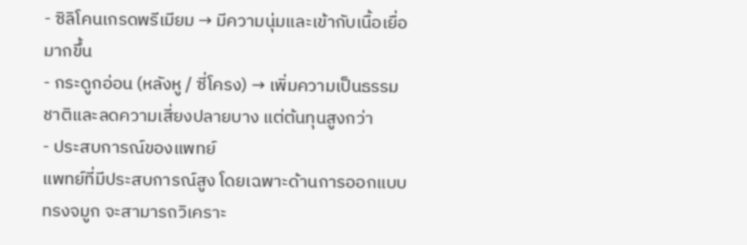- ซิลิโคนเกรดพรีเมียม → มีความนุ่มและเข้ากับเนื้อเยื่อมากขึ้น
- กระดูกอ่อน (หลังหู / ซี่โครง) → เพิ่มความเป็นธรรมชาติและลดความเสี่ยงปลายบาง แต่ต้นทุนสูงกว่า
- ประสบการณ์ของแพทย์
แพทย์ที่มีประสบการณ์สูง โดยเฉพาะด้านการออกแบบทรงจมูก จะสามารถวิเคราะ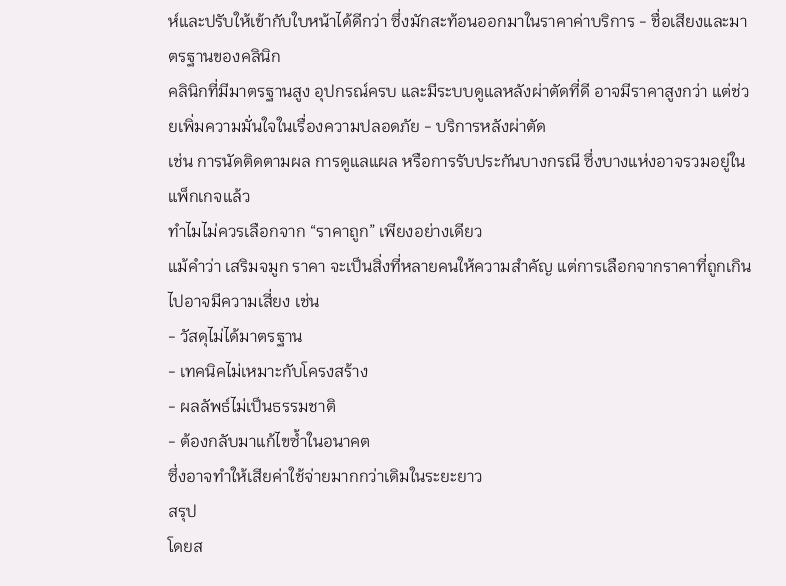ห์และปรับให้เข้ากับใบหน้าได้ดีกว่า ซึ่งมักสะท้อนออกมาในราคาค่าบริการ - ชื่อเสียงและมาตรฐานของคลินิก
คลินิกที่มีมาตรฐานสูง อุปกรณ์ครบ และมีระบบดูแลหลังผ่าตัดที่ดี อาจมีราคาสูงกว่า แต่ช่วยเพิ่มความมั่นใจในเรื่องความปลอดภัย - บริการหลังผ่าตัด
เช่น การนัดติดตามผล การดูแลแผล หรือการรับประกันบางกรณี ซึ่งบางแห่งอาจรวมอยู่ในแพ็กเกจแล้ว
ทำไมไม่ควรเลือกจาก “ราคาถูก” เพียงอย่างเดียว
แม้คำว่า เสริมจมูก ราคา จะเป็นสิ่งที่หลายคนให้ความสำคัญ แต่การเลือกจากราคาที่ถูกเกินไปอาจมีความเสี่ยง เช่น
- วัสดุไม่ได้มาตรฐาน
- เทคนิคไม่เหมาะกับโครงสร้าง
- ผลลัพธ์ไม่เป็นธรรมชาติ
- ต้องกลับมาแก้ไขซ้ำในอนาคต
ซึ่งอาจทำให้เสียค่าใช้จ่ายมากกว่าเดิมในระยะยาว
สรุป
โดยส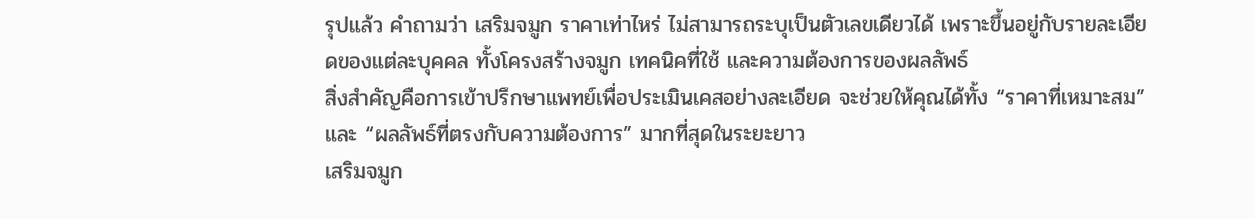รุปแล้ว คำถามว่า เสริมจมูก ราคาเท่าไหร่ ไม่สามารถระบุเป็นตัวเลขเดียวได้ เพราะขึ้นอยู่กับรายละเอียดของแต่ละบุคคล ทั้งโครงสร้างจมูก เทคนิคที่ใช้ และความต้องการของผลลัพธ์
สิ่งสำคัญคือการเข้าปรึกษาแพทย์เพื่อประเมินเคสอย่างละเอียด จะช่วยให้คุณได้ทั้ง “ราคาที่เหมาะสม” และ “ผลลัพธ์ที่ตรงกับความต้องการ” มากที่สุดในระยะยาว
เสริมจมูก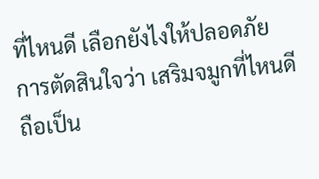ที่ไหนดี เลือกยังไงให้ปลอดภัย
การตัดสินใจว่า เสริมจมูกที่ไหนดี ถือเป็น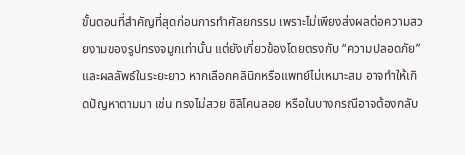ขั้นตอนที่สำคัญที่สุดก่อนการทำศัลยกรรม เพราะไม่เพียงส่งผลต่อความสวยงามของรูปทรงจมูกเท่านั้น แต่ยังเกี่ยวข้องโดยตรงกับ “ความปลอดภัย” และผลลัพธ์ในระยะยาว หากเลือกคลินิกหรือแพทย์ไม่เหมาะสม อาจทำให้เกิดปัญหาตามมา เช่น ทรงไม่สวย ซิลิโคนลอย หรือในบางกรณีอาจต้องกลับ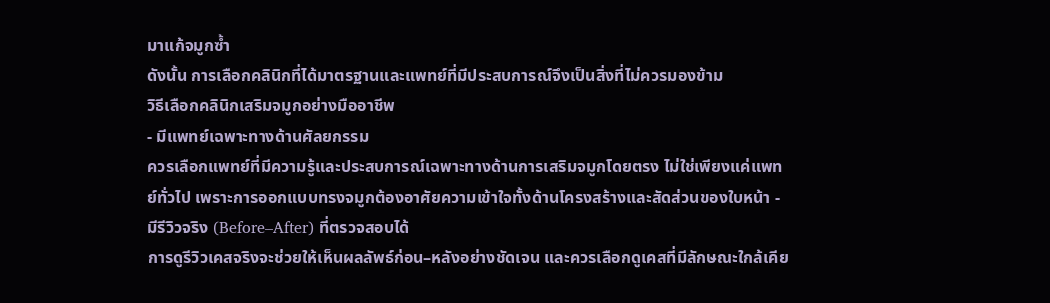มาแก้จมูกซ้ำ
ดังนั้น การเลือกคลินิกที่ได้มาตรฐานและแพทย์ที่มีประสบการณ์จึงเป็นสิ่งที่ไม่ควรมองข้าม
วิธีเลือกคลินิกเสริมจมูกอย่างมืออาชีพ
- มีแพทย์เฉพาะทางด้านศัลยกรรม
ควรเลือกแพทย์ที่มีความรู้และประสบการณ์เฉพาะทางด้านการเสริมจมูกโดยตรง ไม่ใช่เพียงแค่แพทย์ทั่วไป เพราะการออกแบบทรงจมูกต้องอาศัยความเข้าใจทั้งด้านโครงสร้างและสัดส่วนของใบหน้า - มีรีวิวจริง (Before–After) ที่ตรวจสอบได้
การดูรีวิวเคสจริงจะช่วยให้เห็นผลลัพธ์ก่อน–หลังอย่างชัดเจน และควรเลือกดูเคสที่มีลักษณะใกล้เคีย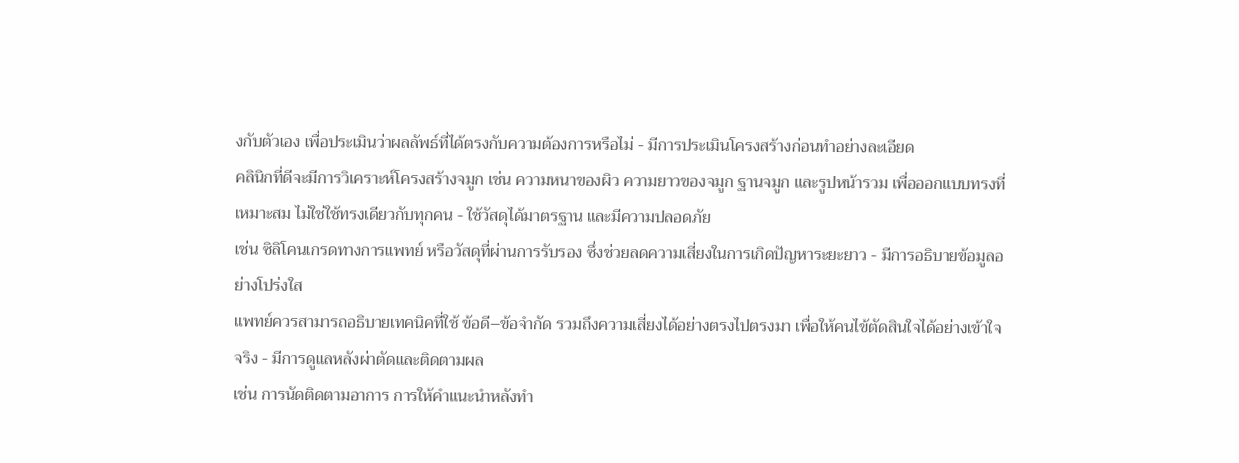งกับตัวเอง เพื่อประเมินว่าผลลัพธ์ที่ได้ตรงกับความต้องการหรือไม่ - มีการประเมินโครงสร้างก่อนทำอย่างละเอียด
คลินิกที่ดีจะมีการวิเคราะห์โครงสร้างจมูก เช่น ความหนาของผิว ความยาวของจมูก ฐานจมูก และรูปหน้ารวม เพื่อออกแบบทรงที่เหมาะสม ไม่ใช่ใช้ทรงเดียวกับทุกคน - ใช้วัสดุได้มาตรฐาน และมีความปลอดภัย
เช่น ซิลิโคนเกรดทางการแพทย์ หรือวัสดุที่ผ่านการรับรอง ซึ่งช่วยลดความเสี่ยงในการเกิดปัญหาระยะยาว - มีการอธิบายข้อมูลอย่างโปร่งใส
แพทย์ควรสามารถอธิบายเทคนิคที่ใช้ ข้อดี–ข้อจำกัด รวมถึงความเสี่ยงได้อย่างตรงไปตรงมา เพื่อให้คนไข้ตัดสินใจได้อย่างเข้าใจจริง - มีการดูแลหลังผ่าตัดและติดตามผล
เช่น การนัดติดตามอาการ การให้คำแนะนำหลังทำ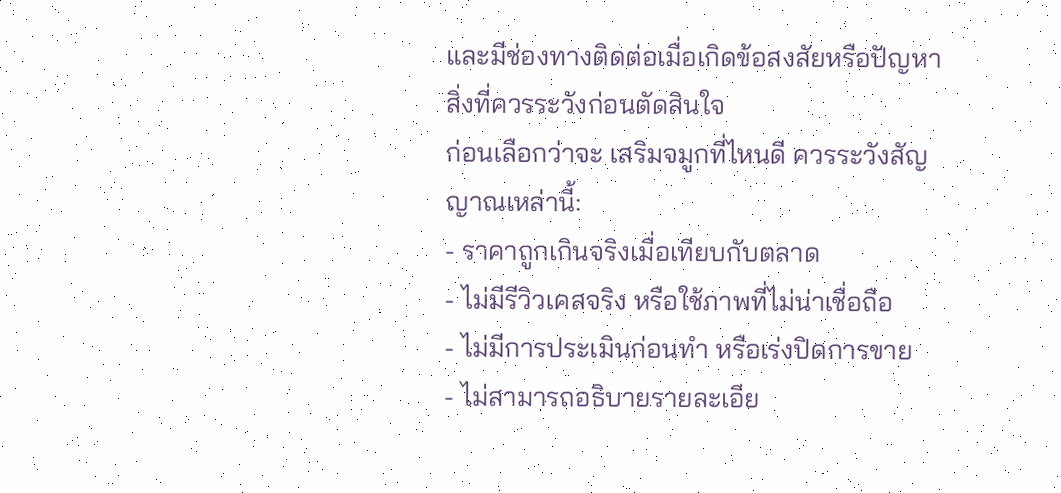และมีช่องทางติดต่อเมื่อเกิดข้อสงสัยหรือปัญหา
สิ่งที่ควรระวังก่อนตัดสินใจ
ก่อนเลือกว่าจะ เสริมจมูกที่ไหนดี ควรระวังสัญญาณเหล่านี้:
- ราคาถูกเกินจริงเมื่อเทียบกับตลาด
- ไม่มีรีวิวเคสจริง หรือใช้ภาพที่ไม่น่าเชื่อถือ
- ไม่มีการประเมินก่อนทำ หรือเร่งปิดการขาย
- ไม่สามารถอธิบายรายละเอีย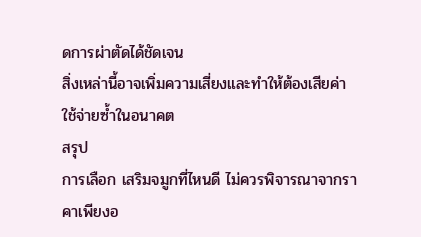ดการผ่าตัดได้ชัดเจน
สิ่งเหล่านี้อาจเพิ่มความเสี่ยงและทำให้ต้องเสียค่าใช้จ่ายซ้ำในอนาคต
สรุป
การเลือก เสริมจมูกที่ไหนดี ไม่ควรพิจารณาจากราคาเพียงอ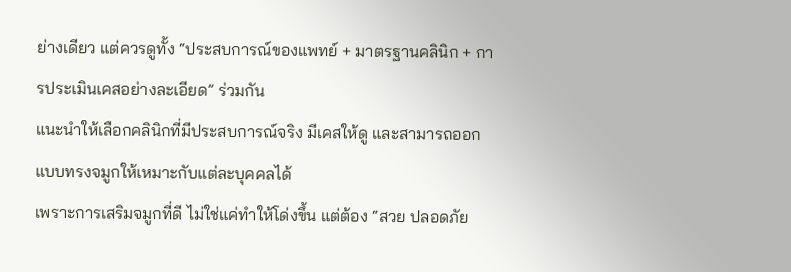ย่างเดียว แต่ควรดูทั้ง “ประสบการณ์ของแพทย์ + มาตรฐานคลินิก + การประเมินเคสอย่างละเอียด” ร่วมกัน
แนะนำให้เลือกคลินิกที่มีประสบการณ์จริง มีเคสให้ดู และสามารถออกแบบทรงจมูกให้เหมาะกับแต่ละบุคคลได้
เพราะการเสริมจมูกที่ดี ไม่ใช่แค่ทำให้โด่งขึ้น แต่ต้อง “สวย ปลอดภัย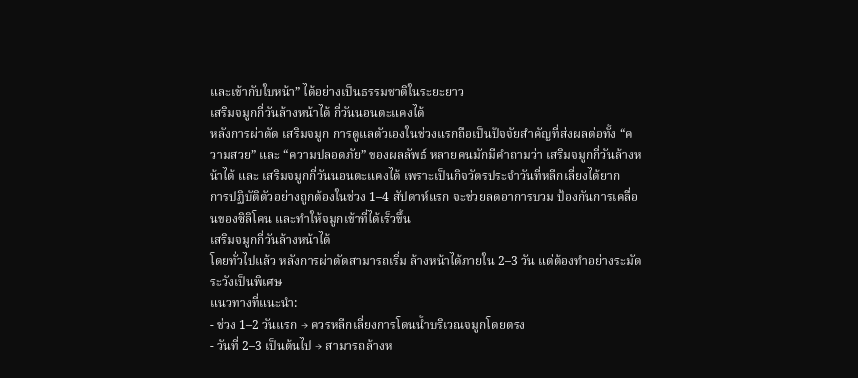และเข้ากับใบหน้า” ได้อย่างเป็นธรรมชาติในระยะยาว
เสริมจมูกกี่วันล้างหน้าได้ กี่วันนอนตะแคงได้
หลังการผ่าตัด เสริมจมูก การดูแลตัวเองในช่วงแรกถือเป็นปัจจัยสำคัญที่ส่งผลต่อทั้ง “ความสวย” และ “ความปลอดภัย” ของผลลัพธ์ หลายคนมักมีคำถามว่า เสริมจมูกกี่วันล้างหน้าได้ และ เสริมจมูกกี่วันนอนตะแคงได้ เพราะเป็นกิจวัตรประจำวันที่หลีกเลี่ยงได้ยาก
การปฏิบัติตัวอย่างถูกต้องในช่วง 1–4 สัปดาห์แรก จะช่วยลดอาการบวม ป้องกันการเคลื่อนของซิลิโคน และทำให้จมูกเข้าที่ได้เร็วขึ้น
เสริมจมูกกี่วันล้างหน้าได้
โดยทั่วไปแล้ว หลังการผ่าตัดสามารถเริ่ม ล้างหน้าได้ภายใน 2–3 วัน แต่ต้องทำอย่างระมัดระวังเป็นพิเศษ
แนวทางที่แนะนำ:
- ช่วง 1–2 วันแรก → ควรหลีกเลี่ยงการโดนน้ำบริเวณจมูกโดยตรง
- วันที่ 2–3 เป็นต้นไป → สามารถล้างห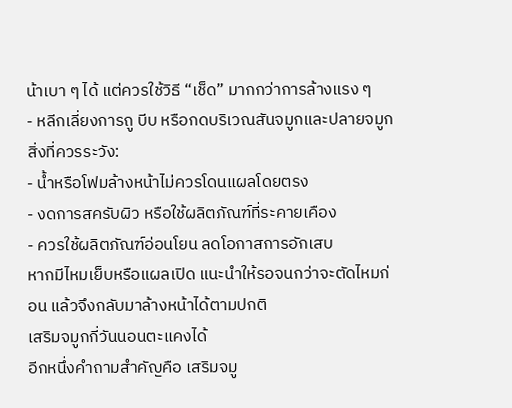น้าเบา ๆ ได้ แต่ควรใช้วิธี “เช็ด” มากกว่าการล้างแรง ๆ
- หลีกเลี่ยงการถู บีบ หรือกดบริเวณสันจมูกและปลายจมูก
สิ่งที่ควรระวัง:
- น้ำหรือโฟมล้างหน้าไม่ควรโดนแผลโดยตรง
- งดการสครับผิว หรือใช้ผลิตภัณฑ์ที่ระคายเคือง
- ควรใช้ผลิตภัณฑ์อ่อนโยน ลดโอกาสการอักเสบ
หากมีไหมเย็บหรือแผลเปิด แนะนำให้รอจนกว่าจะตัดไหมก่อน แล้วจึงกลับมาล้างหน้าได้ตามปกติ
เสริมจมูกกี่วันนอนตะแคงได้
อีกหนึ่งคำถามสำคัญคือ เสริมจมู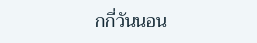กกี่วันนอน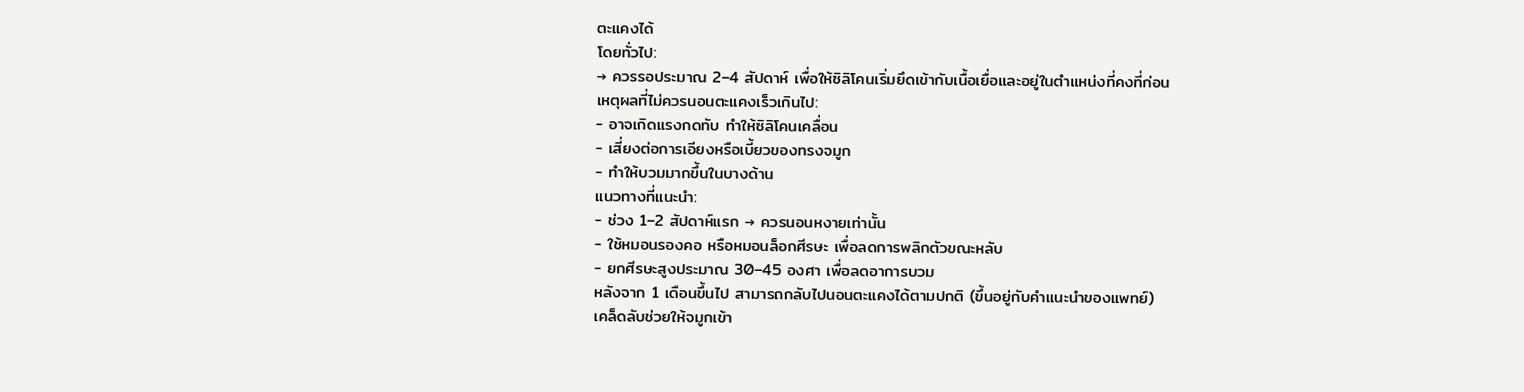ตะแคงได้
โดยทั่วไป:
→ ควรรอประมาณ 2–4 สัปดาห์ เพื่อให้ซิลิโคนเริ่มยึดเข้ากับเนื้อเยื่อและอยู่ในตำแหน่งที่คงที่ก่อน
เหตุผลที่ไม่ควรนอนตะแคงเร็วเกินไป:
- อาจเกิดแรงกดทับ ทำให้ซิลิโคนเคลื่อน
- เสี่ยงต่อการเอียงหรือเบี้ยวของทรงจมูก
- ทำให้บวมมากขึ้นในบางด้าน
แนวทางที่แนะนำ:
- ช่วง 1–2 สัปดาห์แรก → ควรนอนหงายเท่านั้น
- ใช้หมอนรองคอ หรือหมอนล็อกศีรษะ เพื่อลดการพลิกตัวขณะหลับ
- ยกศีรษะสูงประมาณ 30–45 องศา เพื่อลดอาการบวม
หลังจาก 1 เดือนขึ้นไป สามารถกลับไปนอนตะแคงได้ตามปกติ (ขึ้นอยู่กับคำแนะนำของแพทย์)
เคล็ดลับช่วยให้จมูกเข้า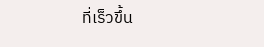ที่เร็วขึ้น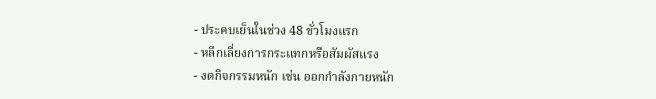- ประคบเย็นในช่วง 48 ชั่วโมงแรก
- หลีกเลี่ยงการกระแทกหรือสัมผัสแรง
- งดกิจกรรมหนัก เช่น ออกกำลังกายหนัก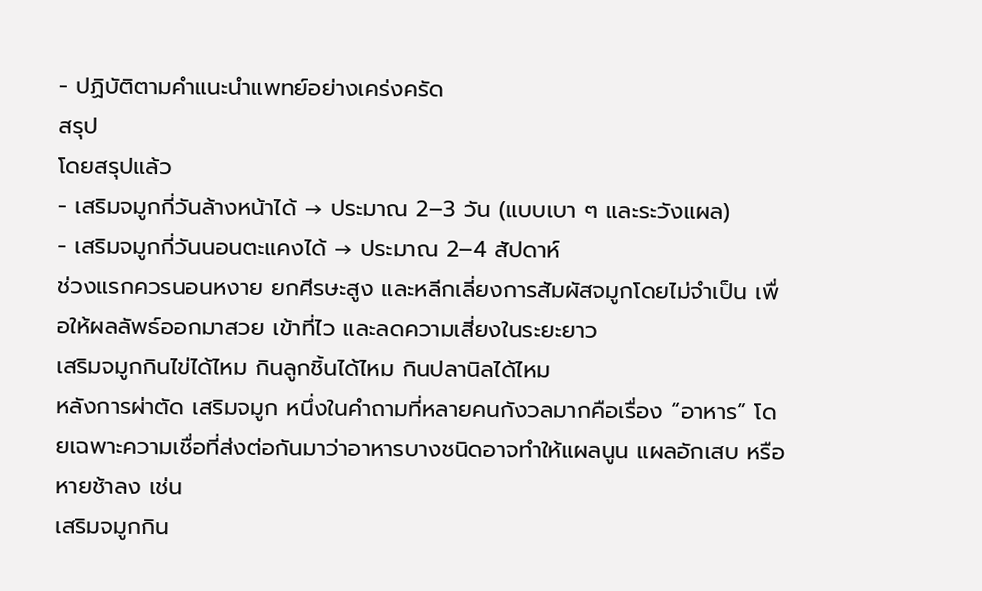- ปฏิบัติตามคำแนะนำแพทย์อย่างเคร่งครัด
สรุป
โดยสรุปแล้ว
- เสริมจมูกกี่วันล้างหน้าได้ → ประมาณ 2–3 วัน (แบบเบา ๆ และระวังแผล)
- เสริมจมูกกี่วันนอนตะแคงได้ → ประมาณ 2–4 สัปดาห์
ช่วงแรกควรนอนหงาย ยกศีรษะสูง และหลีกเลี่ยงการสัมผัสจมูกโดยไม่จำเป็น เพื่อให้ผลลัพธ์ออกมาสวย เข้าที่ไว และลดความเสี่ยงในระยะยาว
เสริมจมูกกินไข่ได้ไหม กินลูกชิ้นได้ไหม กินปลานิลได้ไหม
หลังการผ่าตัด เสริมจมูก หนึ่งในคำถามที่หลายคนกังวลมากคือเรื่อง “อาหาร” โดยเฉพาะความเชื่อที่ส่งต่อกันมาว่าอาหารบางชนิดอาจทำให้แผลนูน แผลอักเสบ หรือหายช้าลง เช่น
เสริมจมูกกิน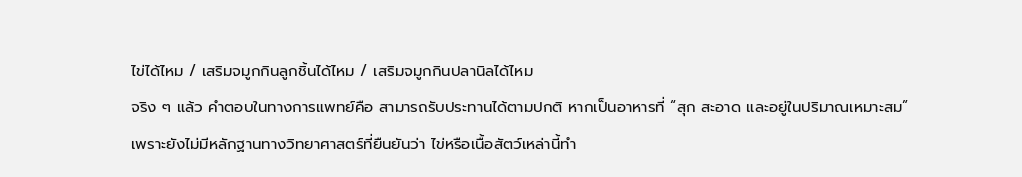ไข่ได้ไหม / เสริมจมูกกินลูกชิ้นได้ไหม / เสริมจมูกกินปลานิลได้ไหม
จริง ๆ แล้ว คำตอบในทางการแพทย์คือ สามารถรับประทานได้ตามปกติ หากเป็นอาหารที่ “สุก สะอาด และอยู่ในปริมาณเหมาะสม” เพราะยังไม่มีหลักฐานทางวิทยาศาสตร์ที่ยืนยันว่า ไข่หรือเนื้อสัตว์เหล่านี้ทำ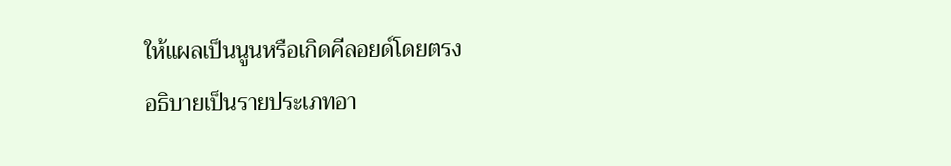ให้แผลเป็นนูนหรือเกิดคีลอยด์โดยตรง
อธิบายเป็นรายประเภทอา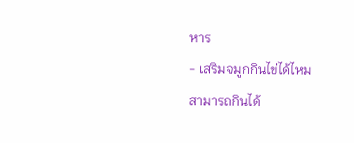หาร
- เสริมจมูกกินไข่ได้ไหม
สามารถกินได้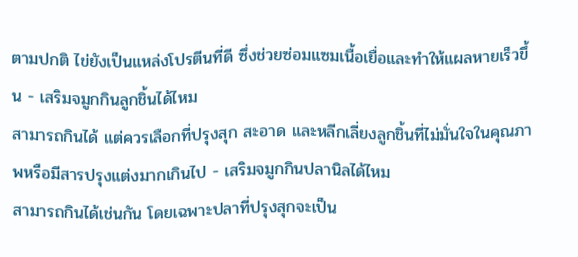ตามปกติ ไข่ยังเป็นแหล่งโปรตีนที่ดี ซึ่งช่วยซ่อมแซมเนื้อเยื่อและทำให้แผลหายเร็วขึ้น - เสริมจมูกกินลูกชิ้นได้ไหม
สามารถกินได้ แต่ควรเลือกที่ปรุงสุก สะอาด และหลีกเลี่ยงลูกชิ้นที่ไม่มั่นใจในคุณภาพหรือมีสารปรุงแต่งมากเกินไป - เสริมจมูกกินปลานิลได้ไหม
สามารถกินได้เช่นกัน โดยเฉพาะปลาที่ปรุงสุกจะเป็น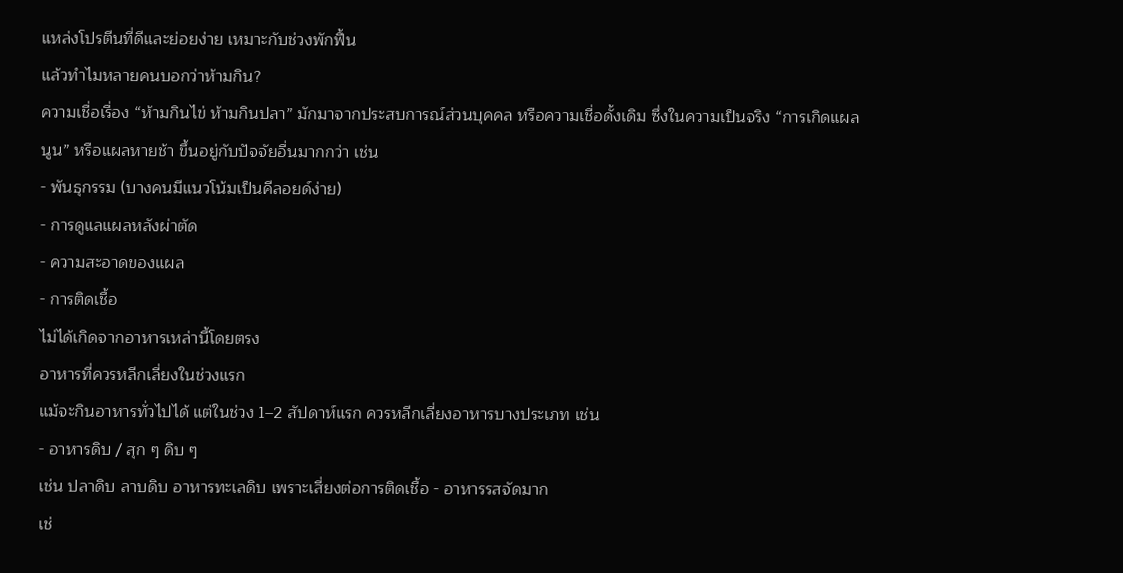แหล่งโปรตีนที่ดีและย่อยง่าย เหมาะกับช่วงพักฟื้น
แล้วทำไมหลายคนบอกว่าห้ามกิน?
ความเชื่อเรื่อง “ห้ามกินไข่ ห้ามกินปลา” มักมาจากประสบการณ์ส่วนบุคคล หรือความเชื่อดั้งเดิม ซึ่งในความเป็นจริง “การเกิดแผลนูน” หรือแผลหายช้า ขึ้นอยู่กับปัจจัยอื่นมากกว่า เช่น
- พันธุกรรม (บางคนมีแนวโน้มเป็นคีลอยด์ง่าย)
- การดูแลแผลหลังผ่าตัด
- ความสะอาดของแผล
- การติดเชื้อ
ไม่ได้เกิดจากอาหารเหล่านี้โดยตรง
อาหารที่ควรหลีกเลี่ยงในช่วงแรก
แม้จะกินอาหารทั่วไปได้ แต่ในช่วง 1–2 สัปดาห์แรก ควรหลีกเลี่ยงอาหารบางประเภท เช่น
- อาหารดิบ / สุก ๆ ดิบ ๆ
เช่น ปลาดิบ ลาบดิบ อาหารทะเลดิบ เพราะเสี่ยงต่อการติดเชื้อ - อาหารรสจัดมาก
เช่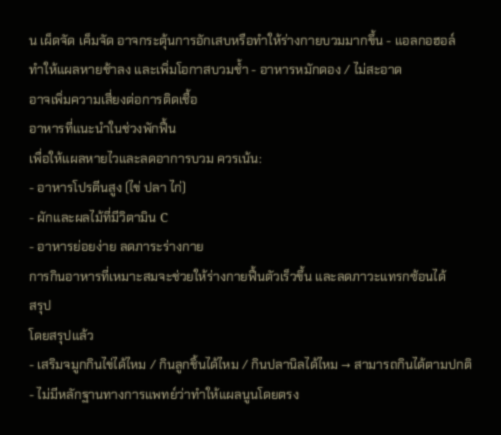น เผ็ดจัด เค็มจัด อาจกระตุ้นการอักเสบหรือทำให้ร่างกายบวมมากขึ้น - แอลกอฮอล์
ทำให้แผลหายช้าลง และเพิ่มโอกาสบวมช้ำ - อาหารหมักดอง / ไม่สะอาด
อาจเพิ่มความเสี่ยงต่อการติดเชื้อ
อาหารที่แนะนำในช่วงพักฟื้น
เพื่อให้แผลหายไวและลดอาการบวม ควรเน้น:
- อาหารโปรตีนสูง (ไข่ ปลา ไก่)
- ผักและผลไม้ที่มีวิตามิน C
- อาหารย่อยง่าย ลดภาระร่างกาย
การกินอาหารที่เหมาะสมจะช่วยให้ร่างกายฟื้นตัวเร็วขึ้น และลดภาวะแทรกซ้อนได้
สรุป
โดยสรุปแล้ว
- เสริมจมูกกินไข่ได้ไหม / กินลูกชิ้นได้ไหม / กินปลานิลได้ไหม → สามารถกินได้ตามปกติ
- ไม่มีหลักฐานทางการแพทย์ว่าทำให้แผลนูนโดยตรง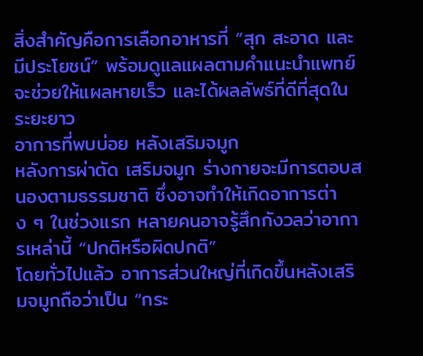สิ่งสำคัญคือการเลือกอาหารที่ “สุก สะอาด และมีประโยชน์” พร้อมดูแลแผลตามคำแนะนำแพทย์ จะช่วยให้แผลหายเร็ว และได้ผลลัพธ์ที่ดีที่สุดในระยะยาว
อาการที่พบบ่อย หลังเสริมจมูก
หลังการผ่าตัด เสริมจมูก ร่างกายจะมีการตอบสนองตามธรรมชาติ ซึ่งอาจทำให้เกิดอาการต่าง ๆ ในช่วงแรก หลายคนอาจรู้สึกกังวลว่าอาการเหล่านี้ “ปกติหรือผิดปกติ”
โดยทั่วไปแล้ว อาการส่วนใหญ่ที่เกิดขึ้นหลังเสริมจมูกถือว่าเป็น “กระ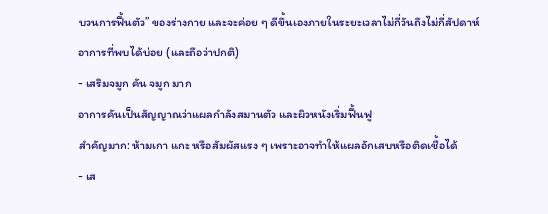บวนการฟื้นตัว” ของร่างกาย และจะค่อย ๆ ดีขึ้นเองภายในระยะเวลาไม่กี่วันถึงไม่กี่สัปดาห์
อาการที่พบได้บ่อย (และถือว่าปกติ)
- เสริมจมูก คัน จมูก มาก
อาการคันเป็นสัญญาณว่าแผลกำลังสมานตัว และผิวหนังเริ่มฟื้นฟู
สำคัญมาก: ห้ามเกา แกะ หรือสัมผัสแรง ๆ เพราะอาจทำให้แผลอักเสบหรือติดเชื้อได้
- เส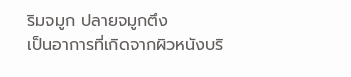ริมจมูก ปลายจมูกตึง
เป็นอาการที่เกิดจากผิวหนังบริ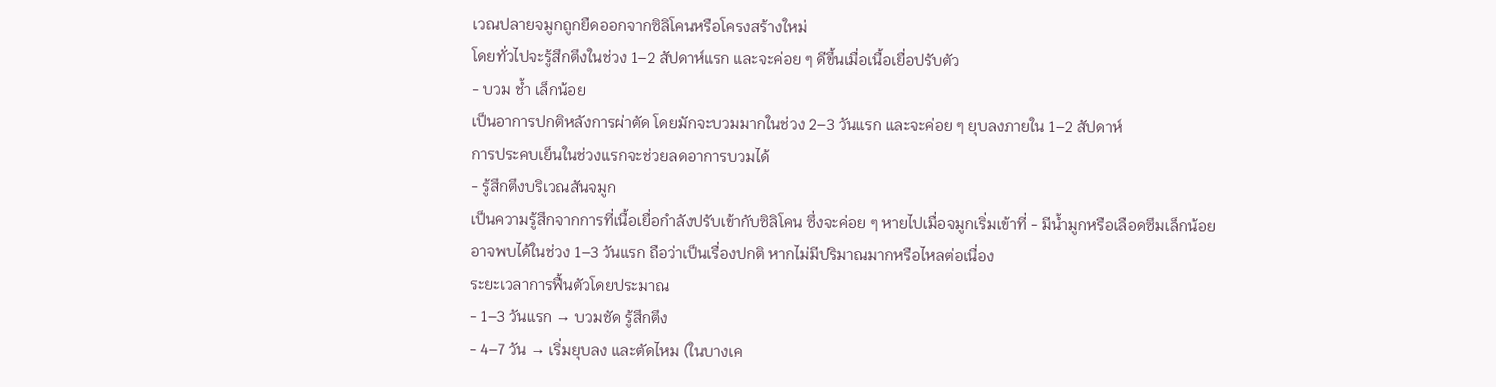เวณปลายจมูกถูกยืดออกจากซิลิโคนหรือโครงสร้างใหม่
โดยทั่วไปจะรู้สึกตึงในช่วง 1–2 สัปดาห์แรก และจะค่อย ๆ ดีขึ้นเมื่อเนื้อเยื่อปรับตัว
- บวม ช้ำ เล็กน้อย
เป็นอาการปกติหลังการผ่าตัด โดยมักจะบวมมากในช่วง 2–3 วันแรก และจะค่อย ๆ ยุบลงภายใน 1–2 สัปดาห์
การประคบเย็นในช่วงแรกจะช่วยลดอาการบวมได้
- รู้สึกตึงบริเวณสันจมูก
เป็นความรู้สึกจากการที่เนื้อเยื่อกำลังปรับเข้ากับซิลิโคน ซึ่งจะค่อย ๆ หายไปเมื่อจมูกเริ่มเข้าที่ - มีน้ำมูกหรือเลือดซึมเล็กน้อย
อาจพบได้ในช่วง 1–3 วันแรก ถือว่าเป็นเรื่องปกติ หากไม่มีปริมาณมากหรือไหลต่อเนื่อง
ระยะเวลาการฟื้นตัวโดยประมาณ
- 1–3 วันแรก → บวมชัด รู้สึกตึง
- 4–7 วัน → เริ่มยุบลง และตัดไหม (ในบางเค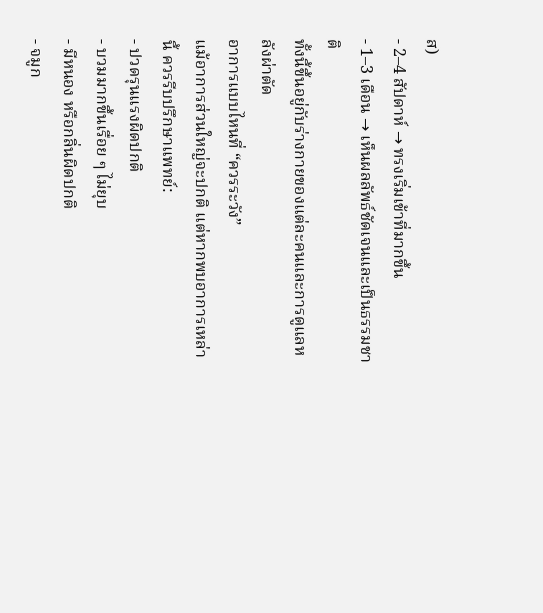ส)
- 2–4 สัปดาห์ → ทรงเริ่มเข้าที่มากขึ้น
- 1–3 เดือน → เห็นผลลัพธ์ชัดเจนและเป็นธรรมชาติ
ทั้งนี้ขึ้นอยู่กับร่างกายของแต่ละคนและการดูแลหลังผ่าตัด
อาการแบบไหนที่ “ควรระวัง”
แม้อาการส่วนใหญ่จะปกติ แต่หากพบอาการเหล่านี้ ควรรีบปรึกษาแพทย์:
- ปวดรุนแรงผิดปกติ
- บวมมากขึ้นเรื่อย ๆ ไม่ยุบ
- มีหนอง หรือกลิ่นผิดปกติ
- จมูก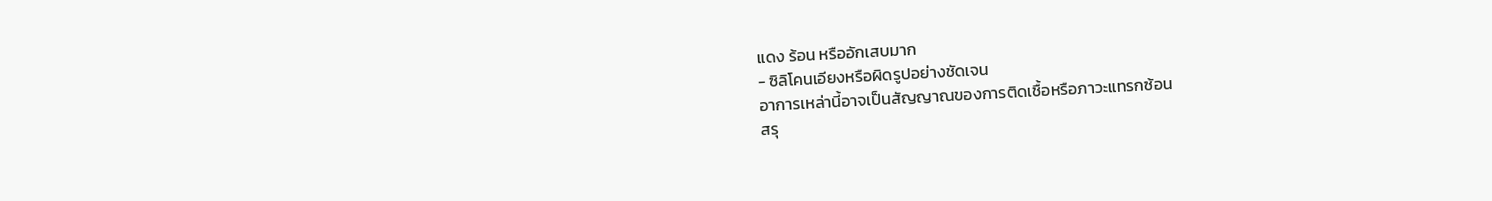แดง ร้อน หรืออักเสบมาก
- ซิลิโคนเอียงหรือผิดรูปอย่างชัดเจน
อาการเหล่านี้อาจเป็นสัญญาณของการติดเชื้อหรือภาวะแทรกซ้อน
สรุ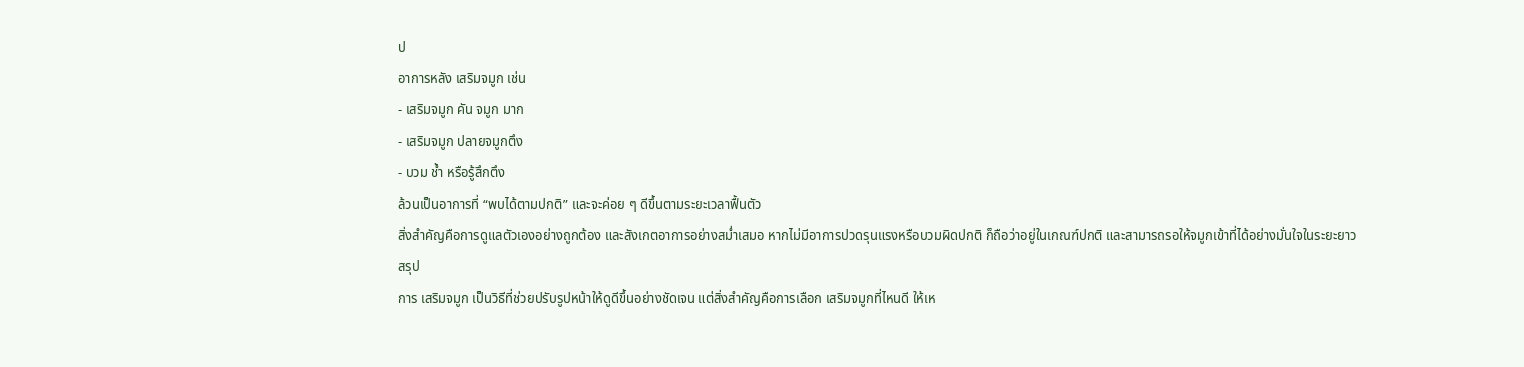ป
อาการหลัง เสริมจมูก เช่น
- เสริมจมูก คัน จมูก มาก
- เสริมจมูก ปลายจมูกตึง
- บวม ช้ำ หรือรู้สึกตึง
ล้วนเป็นอาการที่ “พบได้ตามปกติ” และจะค่อย ๆ ดีขึ้นตามระยะเวลาฟื้นตัว
สิ่งสำคัญคือการดูแลตัวเองอย่างถูกต้อง และสังเกตอาการอย่างสม่ำเสมอ หากไม่มีอาการปวดรุนแรงหรือบวมผิดปกติ ก็ถือว่าอยู่ในเกณฑ์ปกติ และสามารถรอให้จมูกเข้าที่ได้อย่างมั่นใจในระยะยาว
สรุป
การ เสริมจมูก เป็นวิธีที่ช่วยปรับรูปหน้าให้ดูดีขึ้นอย่างชัดเจน แต่สิ่งสำคัญคือการเลือก เสริมจมูกที่ไหนดี ให้เห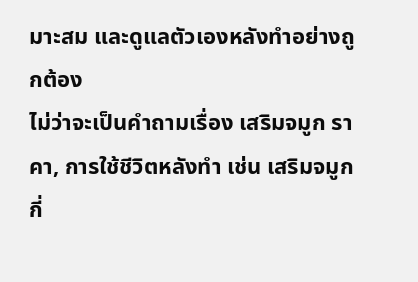มาะสม และดูแลตัวเองหลังทำอย่างถูกต้อง
ไม่ว่าจะเป็นคำถามเรื่อง เสริมจมูก ราคา, การใช้ชีวิตหลังทำ เช่น เสริมจมูกกี่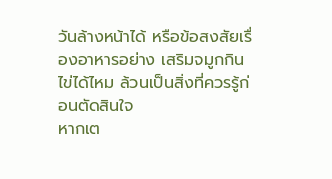วันล้างหน้าได้ หรือข้อสงสัยเรื่องอาหารอย่าง เสริมจมูกกินไข่ได้ไหม ล้วนเป็นสิ่งที่ควรรู้ก่อนตัดสินใจ
หากเต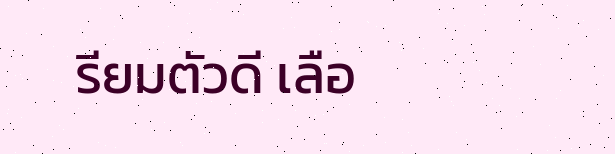รียมตัวดี เลือ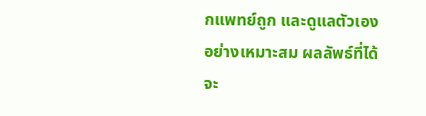กแพทย์ถูก และดูแลตัวเองอย่างเหมาะสม ผลลัพธ์ที่ได้จะ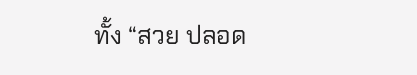ทั้ง “สวย ปลอด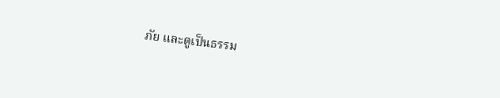ภัย และดูเป็นธรรม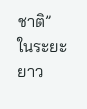ชาติ” ในระยะยาว